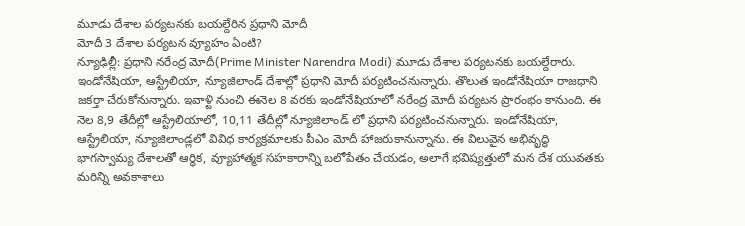మూడు దేశాల పర్యటనకు బయల్దేరిన ప్రధాని మోదీ
మోదీ 3 దేశాల పర్యటన వ్యూహం ఏంటి?
న్యూఢిల్లీ: ప్రధాని నరేంద్ర మోదీ(Prime Minister Narendra Modi) మూడు దేశాల పర్యటనకు బయల్దేరారు. ఇండోనేషియా, ఆస్ట్రేలియా, న్యూజిలాండ్ దేశాల్లో ప్రధాని మోదీ పర్యటించనున్నారు. తొలుత ఇండోనేషియా రాజధాని జకర్తా చేరుకోనున్నారు. ఇవాళ్టి నుంచి ఈనెల 8 వరకు ఇండోనేషియాలో నరేంద్ర మోదీ పర్యటన ప్రారంభం కానుంది. ఈ నెల 8,9 తేదీల్లో ఆస్ట్రేలియాలో, 10,11 తేదీల్లో న్యూజిలాండ్ లో ప్రధాని పర్యటించనున్నారు. ఇండోనేషియా, ఆస్ట్రేలియా, న్యూజిలాండ్లలో వివిధ కార్యక్రమాలకు పీఎం మోదీ హాజరుకానున్నాను. ఈ విలువైన అభివృద్ధి భాగస్వామ్య దేశాలతో ఆర్థిక, వ్యూహాత్మక సహకారాన్ని బలోపేతం చేయడం, అలాగే భవిష్యత్తులో మన దేశ యువతకు మరిన్ని అవకాశాలు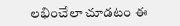లభించేలా చూడటం ఈ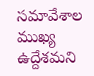సమావేశాల ముఖ్య ఉద్దేశమని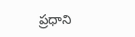ప్రధాని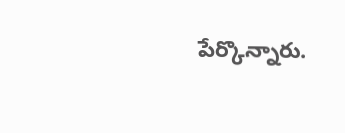పేర్కొన్నారు.